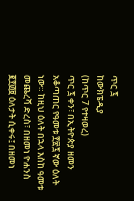ጥር ፯
ከውክፔዲያ
(ከጥር 7 የተዛወረ)
ጥር ፯ ቀን፣ በኢትዮጵያ ዘመን አቆጣጠር የዓመቱ ፻፳፯ ኛው ዕለት ነው። ከዚህ ዕለት በኋላ እስከ ዓመቱ መጨረሻ ድረስ፣ በዘመነ ዮሐንስ ፪፻፴፱ ዕለታት ሲቀሩ፤ በዘመነ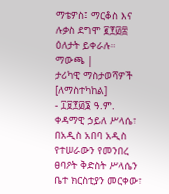ማቴዎስ፤ ማርቆስ እና ሉቃስ ደግሞ ፪፻፴፰ ዕለታት ይቀራሉ።
ማውጫ |
ታሪካዊ ማስታወሻዎች [ለማስተካከል]
- ፲፱፻፴፮ ዓ.ም. ቀዳማዊ ኃይለ ሥላሴ፣ በአዲስ አበባ አዲስ የተሠራውን የመንበረ ፀባዖት ቅድስት ሥላሴን ቤተ ክርስቲያን መርቀው፣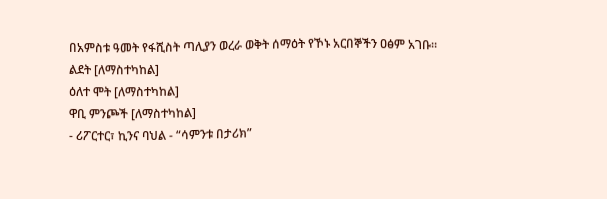በአምስቱ ዓመት የፋሺስት ጣሊያን ወረራ ወቅት ሰማዕት የኾኑ አርበኞችን ዐፅም አገቡ።
ልደት [ለማስተካከል]
ዕለተ ሞት [ለማስተካከል]
ዋቢ ምንጮች [ለማስተካከል]
- ሪፖርተር፣ ኪንና ባህል - “ሳምንቱ በታሪክ”